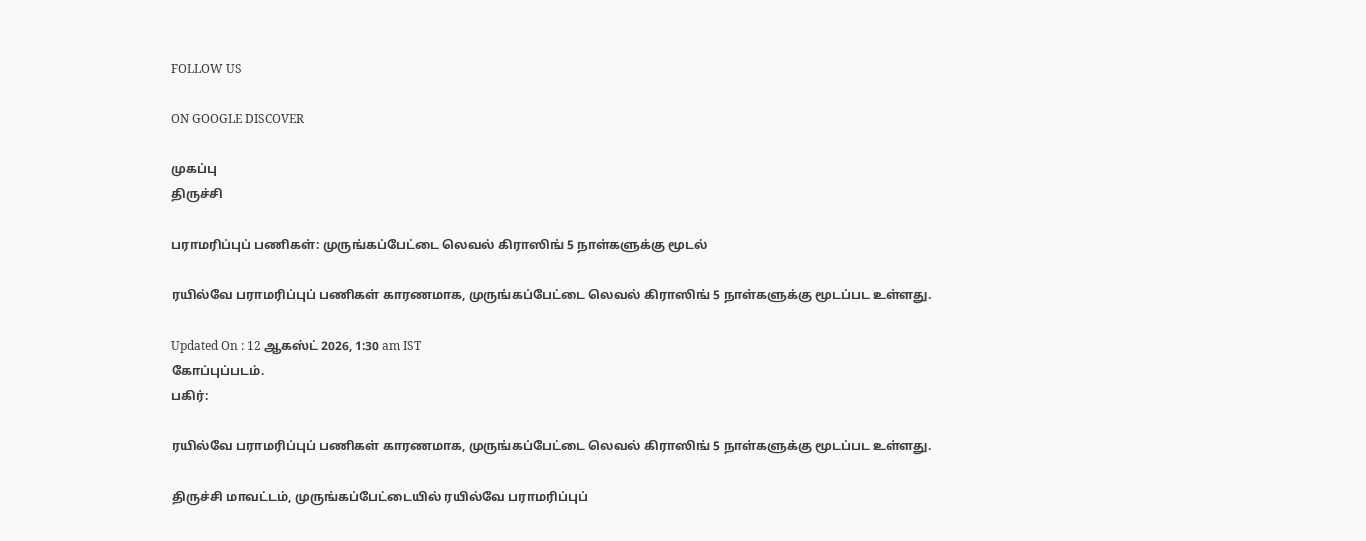FOLLOW US

ON GOOGLE DISCOVER

முகப்பு
திருச்சி

பராமரிப்புப் பணிகள்: முருங்கப்பேட்டை லெவல் கிராஸிங் 5 நாள்களுக்கு மூடல்

ரயில்வே பராமரிப்புப் பணிகள் காரணமாக, முருங்கப்பேட்டை லெவல் கிராஸிங் 5 நாள்களுக்கு மூடப்பட உள்ளது.

Updated On : 12 ஆகஸ்ட் 2026, 1:30 am IST
கோப்புப்படம்.
பகிர்:

ரயில்வே பராமரிப்புப் பணிகள் காரணமாக, முருங்கப்பேட்டை லெவல் கிராஸிங் 5 நாள்களுக்கு மூடப்பட உள்ளது.

திருச்சி மாவட்டம், முருங்கப்பேட்டையில் ரயில்வே பராமரிப்புப்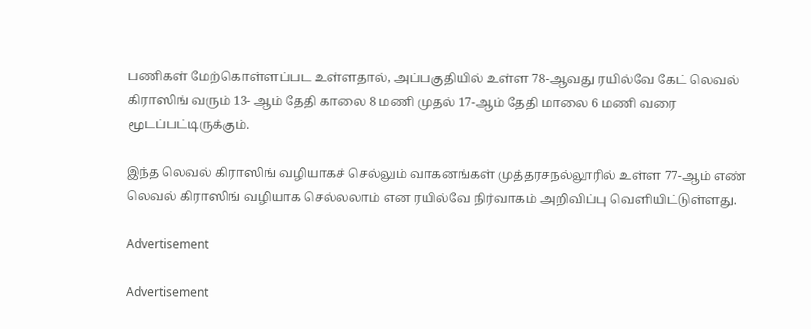பணிகள் மேற்கொள்ளப்பட உள்ளதால், அப்பகுதியில் உள்ள 78-ஆவது ரயில்வே கேட் லெவல் கிராஸிங் வரும் 13- ஆம் தேதி காலை 8 மணி முதல் 17-ஆம் தேதி மாலை 6 மணி வரை மூடப்பட்டிருக்கும்.

இந்த லெவல் கிராஸிங் வழியாகச் செல்லும் வாகனங்கள் முத்தரசநல்லூரில் உள்ள 77-ஆம் எண் லெவல் கிராஸிங் வழியாக செல்லலாம் என ரயில்வே நிர்வாகம் அறிவிப்பு வெளியிட்டுள்ளது.

Advertisement

Advertisement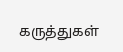கருத்துகள்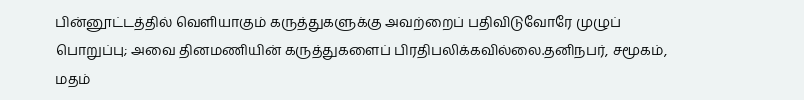பின்னூட்டத்தில் வெளியாகும் கருத்துகளுக்கு அவற்றைப் பதிவிடுவோரே முழுப் பொறுப்பு; அவை தினமணியின் கருத்துகளைப் பிரதிபலிக்கவில்லை.தனிநபர், சமூகம், மதம்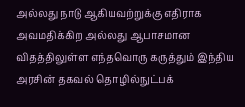அல்லது நாடு ஆகியவற்றுக்கு எதிராக அவமதிக்கிற அல்லது ஆபாசமான விதத்திலுள்ள எந்தவொரு கருத்தும் இந்திய அரசின் தகவல் தொழில்நுட்பக்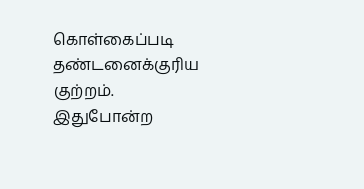கொள்கைப்படி தண்டனைக்குரிய குற்றம். இதுபோன்ற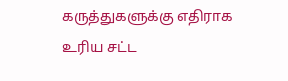கருத்துகளுக்கு எதிராக உரிய சட்ட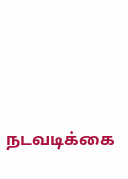நடவடிக்கை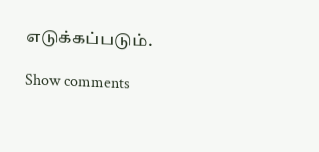எடுக்கப்படும்.

Show comments